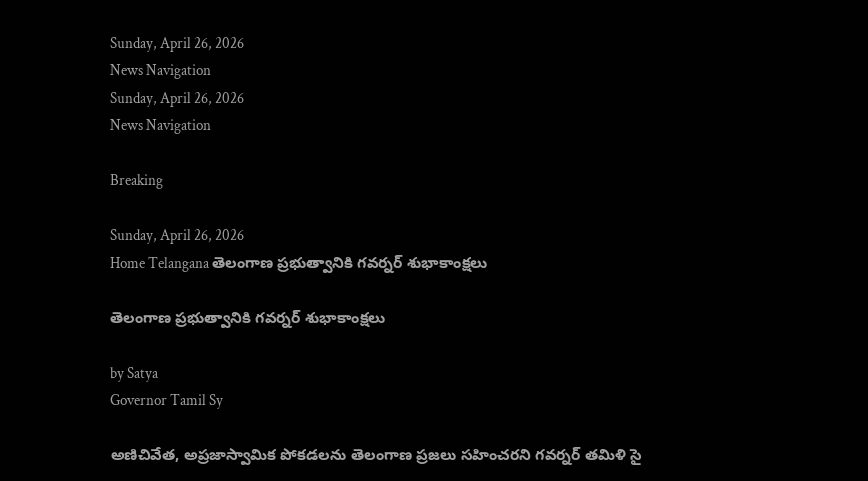Sunday, April 26, 2026
News Navigation
Sunday, April 26, 2026
News Navigation

Breaking

Sunday, April 26, 2026
Home Telangana తెలంగాణ ప్రభుత్వానికి గవర్నర్ శుభాకాంక్షలు

తెలంగాణ ప్రభుత్వానికి గవర్నర్ శుభాకాంక్షలు

by Satya
Governor Tamil Sy

అణిచివేత, అప్రజాస్వామిక పోకడలను తెలంగాణ ప్రజలు సహించరని గవర్నర్ తమిళి సై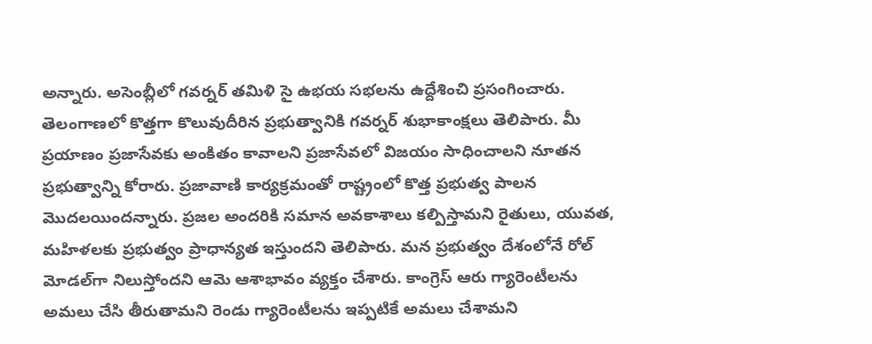అన్నారు. అసెంబ్లీలో గవర్నర్ తమిళి సై ఉభయ సభలను ఉద్దేశించి ప్రసంగించారు. తెలంగాణలో కొత్తగా కొలువుదీరిన ప్రభుత్వానికి గవర్నర్ శుభాకాంక్షలు తెలిపారు. మీ ప్రయాణం ప్రజాసేవకు అంకితం కావాలని ప్రజాసేవలో విజయం సాధించాలని నూతన ప్రభుత్వాన్ని కోరారు. ప్రజావాణి కార్యక్రమంతో రాష్ట్రంలో కొత్త ప్రభుత్వ పాలన మొదలయిందన్నారు. ప్రజల అందరికి సమాన అవకాశాలు కల్పిస్తామని రైతులు, యువత, మహిళలకు ప్రభుత్వం ప్రాధాన్యత ఇస్తుందని తెలిపారు. మన ప్రభుత్వం దేశంలోనే రోల్ మోడల్‌గా నిలుస్తోందని ఆమె ఆశాభావం వ్యక్తం చేశారు. కాంగ్రెస్ ఆరు గ్యారెంటీలను అమలు చేసి తీరుతామని రెండు గ్యారెంటీలను ఇప్పటికే అమలు చేశామని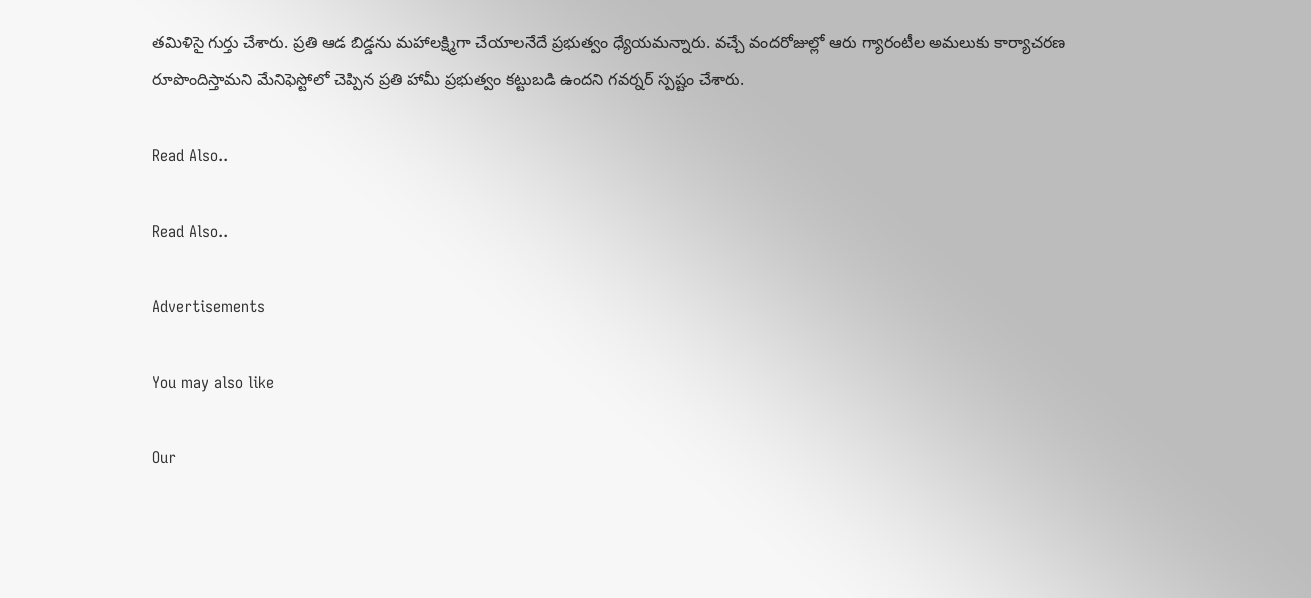తమిళిసై గుర్తు చేశారు. ప్రతి ఆడ బిడ్డను మహాలక్ష్మిగా చేయాలనేదే ప్రభుత్వం ధ్యేయమన్నారు. వచ్చే వందరోజుల్లో ఆరు గ్యారంటీల అమలుకు కార్యాచరణ రూపొందిస్తామని మేనిఫెస్టోలో చెప్పిన ప్రతి హామీ ప్రభుత్వం కట్టుబడి ఉందని గవర్నర్ స్పష్టం చేశారు.

Read Also..

Read Also..

Advertisements

You may also like

Our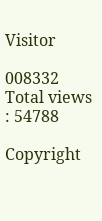Visitor

008332
Total views : 54788

Copyright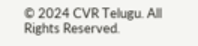© 2024 CVR Telugu. All Rights Reserved.